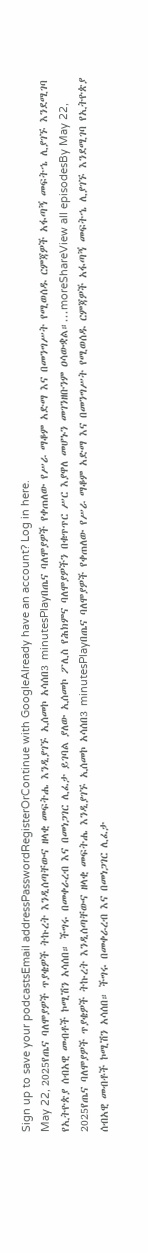Sign up to save your podcastsEmail addressPasswordRegisterOrContinue with GoogleAlready have an account? Log in here.
May 22, 2025የጤና ባለሞያዎች ጥያቄዎች ትኩረት እንዲሰጣቸውና ዘላቂ መፍትሔ እንዲያገኙ ኢሰመኮ አሳሰበ3 minutesPlayበጤና ባለሞያዎች የቀጠለው የሥራ ማቆም አድማ እና በመንግሥት የሚወሰዱ ርምጃዎች አፋጣኝ መፍትኄ ሊያገኙ እንደሚገባ የኢትዮጵያ ሰብአዊ መብቶች ኮሚሽን አሳሰበ። ችግሩ በመቀራረብ እና በመነጋገር ሊፈታ ይገባል ያለው ኢሰመኮ ፖሊስ የሕክምና ባለሞያዎችን በቁጥጥር ሥር እያዋለ መሆኑን መገንዘቡንም ዐሳውቋል።...moreShareView all episodesBy May 22, 2025የጤና ባለሞያዎች ጥያቄዎች ትኩረት እንዲሰጣቸውና ዘላቂ መፍትሔ እንዲያገኙ ኢሰመኮ አሳሰበ3 minutesPlayበጤና ባለሞያዎች የቀጠለው የሥራ ማቆም አድማ እና በመንግሥት የሚወሰዱ ርምጃዎች አፋጣኝ መፍትኄ ሊያገኙ እንደሚገባ የኢትዮጵያ ሰብአዊ መብቶች ኮሚሽን አሳሰበ። ችግሩ በመቀራረብ እና በመነጋገር ሊፈታ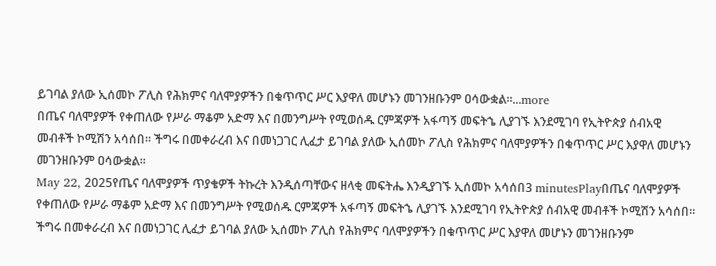ይገባል ያለው ኢሰመኮ ፖሊስ የሕክምና ባለሞያዎችን በቁጥጥር ሥር እያዋለ መሆኑን መገንዘቡንም ዐሳውቋል።...more
በጤና ባለሞያዎች የቀጠለው የሥራ ማቆም አድማ እና በመንግሥት የሚወሰዱ ርምጃዎች አፋጣኝ መፍትኄ ሊያገኙ እንደሚገባ የኢትዮጵያ ሰብአዊ መብቶች ኮሚሽን አሳሰበ። ችግሩ በመቀራረብ እና በመነጋገር ሊፈታ ይገባል ያለው ኢሰመኮ ፖሊስ የሕክምና ባለሞያዎችን በቁጥጥር ሥር እያዋለ መሆኑን መገንዘቡንም ዐሳውቋል።
May 22, 2025የጤና ባለሞያዎች ጥያቄዎች ትኩረት እንዲሰጣቸውና ዘላቂ መፍትሔ እንዲያገኙ ኢሰመኮ አሳሰበ3 minutesPlayበጤና ባለሞያዎች የቀጠለው የሥራ ማቆም አድማ እና በመንግሥት የሚወሰዱ ርምጃዎች አፋጣኝ መፍትኄ ሊያገኙ እንደሚገባ የኢትዮጵያ ሰብአዊ መብቶች ኮሚሽን አሳሰበ። ችግሩ በመቀራረብ እና በመነጋገር ሊፈታ ይገባል ያለው ኢሰመኮ ፖሊስ የሕክምና ባለሞያዎችን በቁጥጥር ሥር እያዋለ መሆኑን መገንዘቡንም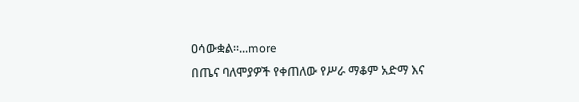ዐሳውቋል።...more
በጤና ባለሞያዎች የቀጠለው የሥራ ማቆም አድማ እና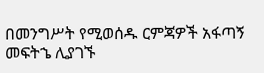በመንግሥት የሚወሰዱ ርምጃዎች አፋጣኝ መፍትኄ ሊያገኙ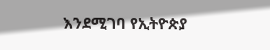እንደሚገባ የኢትዮጵያ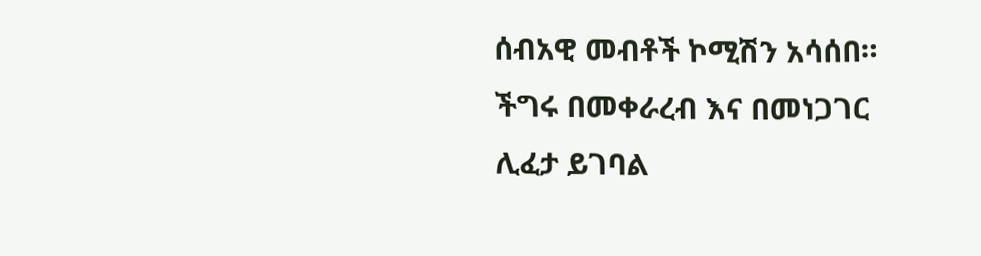ሰብአዊ መብቶች ኮሚሽን አሳሰበ። ችግሩ በመቀራረብ እና በመነጋገር ሊፈታ ይገባል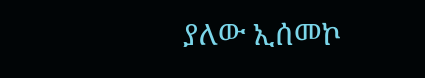ያለው ኢሰመኮ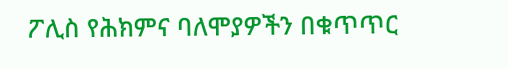ፖሊስ የሕክምና ባለሞያዎችን በቁጥጥር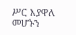ሥር እያዋለ መሆኑን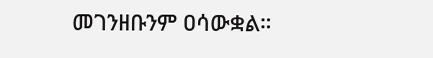መገንዘቡንም ዐሳውቋል።